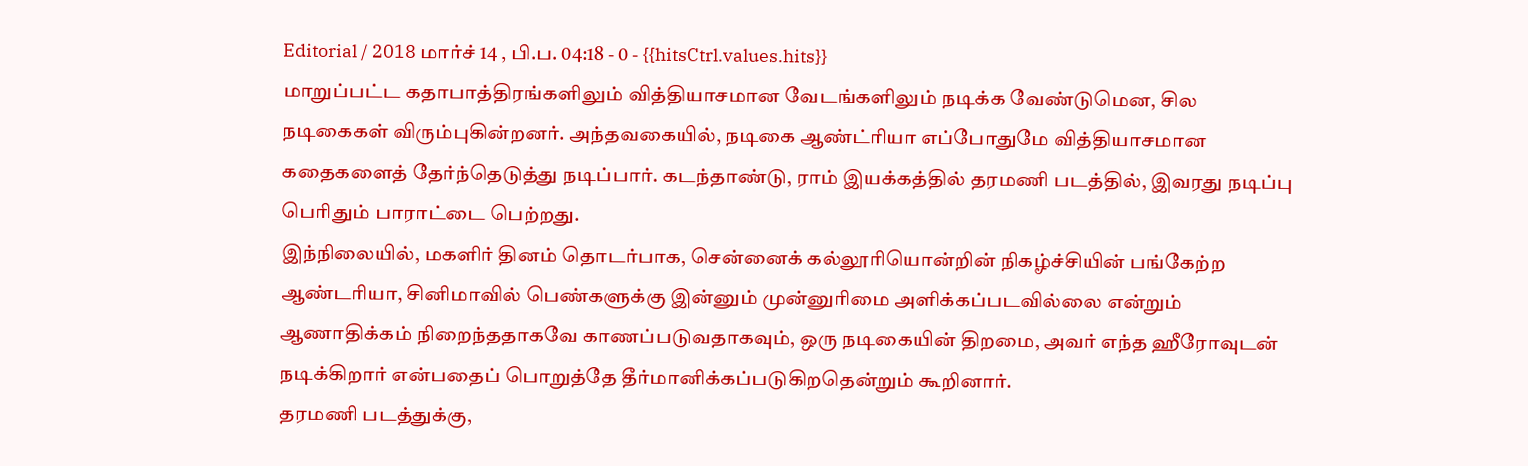Editorial / 2018 மார்ச் 14 , பி.ப. 04:18 - 0 - {{hitsCtrl.values.hits}}
மாறுப்பட்ட கதாபாத்திரங்களிலும் வித்தியாசமான வேடங்களிலும் நடிக்க வேண்டுமென, சில நடிகைகள் விரும்புகின்றனர். அந்தவகையில், நடிகை ஆண்ட்ரியா எப்போதுமே வித்தியாசமான கதைகளைத் தேர்ந்தெடுத்து நடிப்பார். கடந்தாண்டு, ராம் இயக்கத்தில் தரமணி படத்தில், இவரது நடிப்பு பெரிதும் பாராட்டை பெற்றது.
இந்நிலையில், மகளிர் தினம் தொடர்பாக, சென்னைக் கல்லூரியொன்றின் நிகழ்ச்சியின் பங்கேற்ற ஆண்டரியா, சினிமாவில் பெண்களுக்கு இன்னும் முன்னுரிமை அளிக்கப்படவில்லை என்றும் ஆணாதிக்கம் நிறைந்ததாகவே காணப்படுவதாகவும், ஒரு நடிகையின் திறமை, அவர் எந்த ஹீரோவுடன் நடிக்கிறார் என்பதைப் பொறுத்தே தீர்மானிக்கப்படுகிறதென்றும் கூறினார்.
தரமணி படத்துக்கு,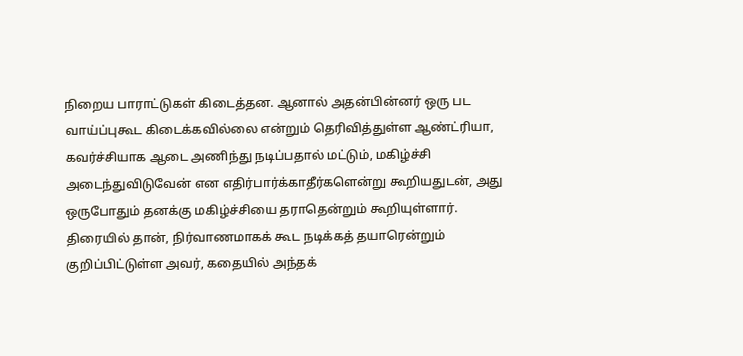நிறைய பாராட்டுகள் கிடைத்தன. ஆனால் அதன்பின்னர் ஒரு பட வாய்ப்புகூட கிடைக்கவில்லை என்றும் தெரிவித்துள்ள ஆண்ட்ரியா, கவர்ச்சியாக ஆடை அணிந்து நடிப்பதால் மட்டும், மகிழ்ச்சி அடைந்துவிடுவேன் என எதிர்பார்க்காதீர்களென்று கூறியதுடன், அது ஒருபோதும் தனக்கு மகிழ்ச்சியை தராதென்றும் கூறியுள்ளார்.
திரையில் தான், நிர்வாணமாகக் கூட நடிக்கத் தயாரென்றும் குறிப்பிட்டுள்ள அவர், கதையில் அந்தக்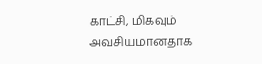காட்சி, மிகவும் அவசியமானதாக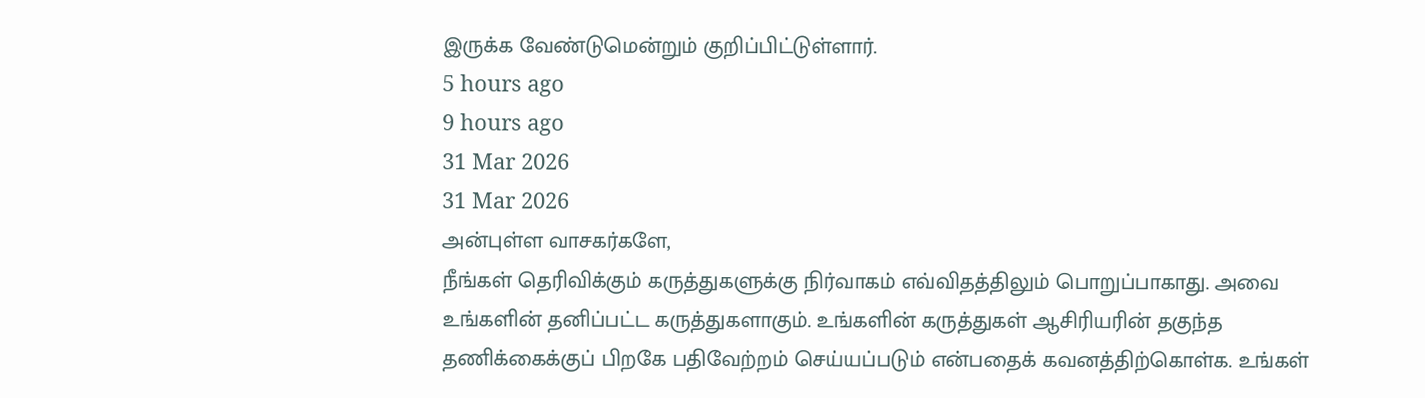இருக்க வேண்டுமென்றும் குறிப்பிட்டுள்ளார்.
5 hours ago
9 hours ago
31 Mar 2026
31 Mar 2026
அன்புள்ள வாசகர்களே,
நீங்கள் தெரிவிக்கும் கருத்துகளுக்கு நிர்வாகம் எவ்விதத்திலும் பொறுப்பாகாது. அவை உங்களின் தனிப்பட்ட கருத்துகளாகும். உங்களின் கருத்துகள் ஆசிரியரின் தகுந்த தணிக்கைக்குப் பிறகே பதிவேற்றம் செய்யப்படும் என்பதைக் கவனத்திற்கொள்க. உங்கள்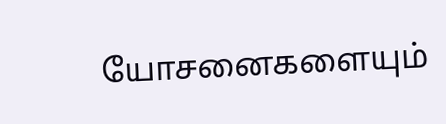யோசனைகளையும்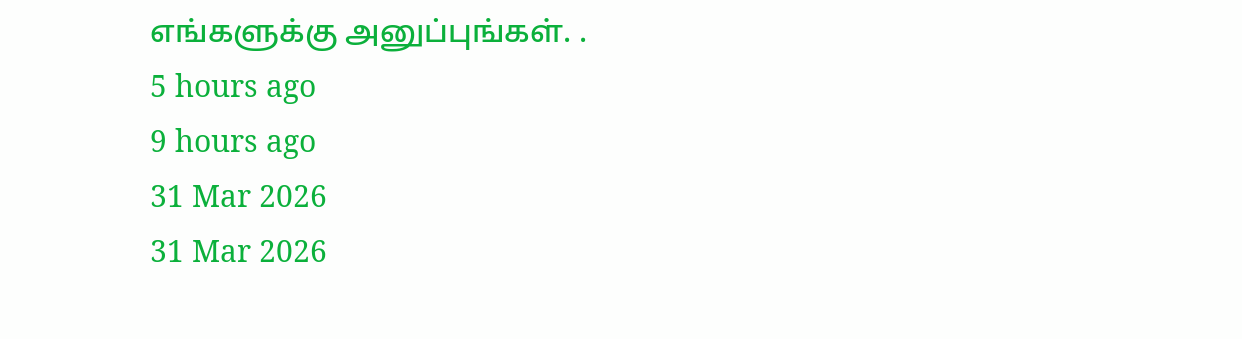எங்களுக்கு அனுப்புங்கள். .
5 hours ago
9 hours ago
31 Mar 2026
31 Mar 2026